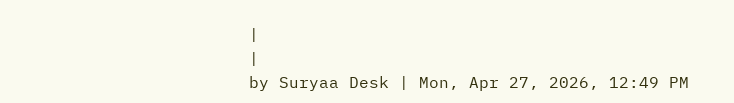|
|
by Suryaa Desk | Mon, Apr 27, 2026, 12:49 PM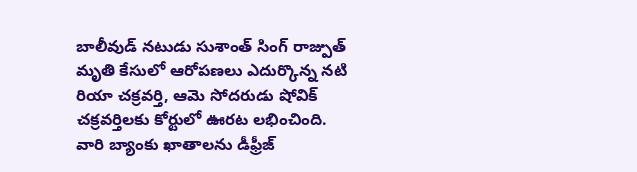బాలీవుడ్ నటుడు సుశాంత్ సింగ్ రాజ్పుత్ మృతి కేసులో ఆరోపణలు ఎదుర్కొన్న నటి రియా చక్రవర్తి, ఆమె సోదరుడు షోవిక్ చక్రవర్తిలకు కోర్టులో ఊరట లభించింది. వారి బ్యాంకు ఖాతాలను డీఫ్రీజ్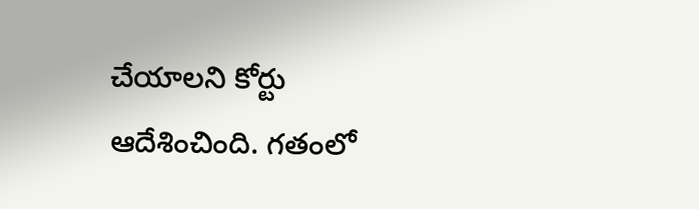చేయాలని కోర్టు ఆదేశించింది. గతంలో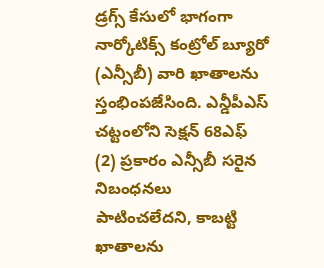డ్రగ్స్ కేసులో భాగంగా నార్కోటిక్స్ కంట్రోల్ బ్యూరో (ఎన్సీబీ) వారి ఖాతాలను స్తంభింపజేసింది. ఎన్డీపీఎస్ చట్టంలోని సెక్షన్ 68ఎఫ్ (2) ప్రకారం ఎన్సీబీ సరైన నిబంధనలు పాటించలేదని, కాబట్టి ఖాతాలను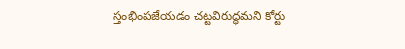స్తంభింపజేయడం చట్టవిరుద్ధమని కోర్టు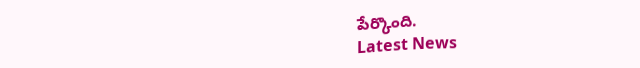పేర్కొంది.
Latest News